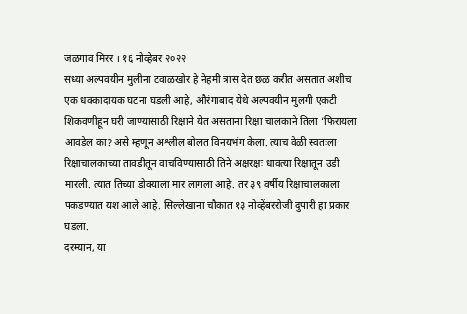जळगाव मिरर । १६ नोव्हेबर २०२२
सध्या अल्पवयीन मुलीना टवाळखोर हे नेहमी त्रास देत छळ करीत असतात अशीच एक धक्कादायक घटना घडली आहे, औरंगाबाद येथे अल्पवयीन मुलगी एकटी शिकवणीहून घरी जाण्यासाठी रिक्षाने येत असताना रिक्षा चालकाने तिला ‘फिरायला आवडेल का? असे म्हणून अश्लील बोलत विनयभंग केला. त्याच वेळी स्वतःला रिक्षाचालकाच्या तावडीतून वाचविण्यासाठी तिने अक्षरक्षः धावत्या रिक्षातून उडी मारली. त्यात तिच्या डोक्याला मार लागला आहे. तर ३९ वर्षीय रिक्षाचालकाला पकडण्यात यश आले आहे. सिल्लेखाना चौकात १३ नोव्हेंबररोजी दुपारी हा प्रकार घडला.
दरम्यान, या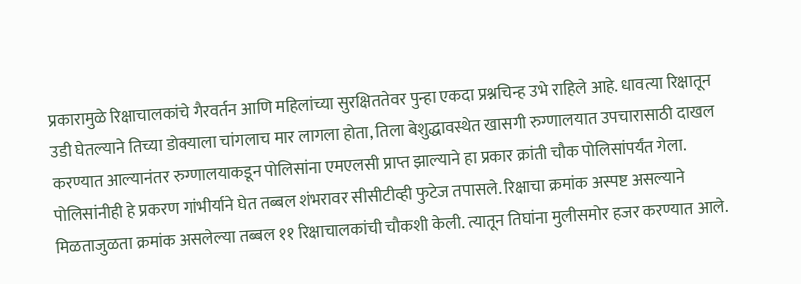प्रकारामुळे रिक्षाचालकांचे गैरवर्तन आणि महिलांच्या सुरक्षिततेवर पुन्हा एकदा प्रश्नचिन्ह उभे राहिले आहे. धावत्या रिक्षातून उडी घेतल्याने तिच्या डोक्याला चांगलाच मार लागला होता, तिला बेशुद्धावस्थेत खासगी रुग्णालयात उपचारासाठी दाखल करण्यात आल्यानंतर रुग्णालयाकडून पोलिसांना एमएलसी प्राप्त झाल्याने हा प्रकार क्रांती चौक पोलिसांपर्यंत गेला.
पोलिसांनीही हे प्रकरण गांभीर्याने घेत तब्बल शंभरावर सीसीटीव्ही फुटेज तपासले. रिक्षाचा क्रमांक अस्पष्ट असल्याने मिळताजुळता क्रमांक असलेल्या तब्बल ११ रिक्षाचालकांची चौकशी केली. त्यातून तिघांना मुलीसमोर हजर करण्यात आले.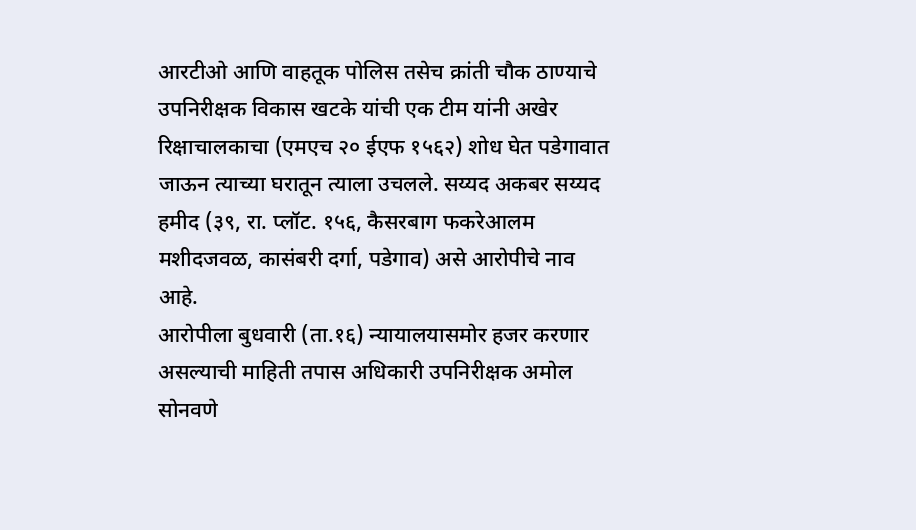आरटीओ आणि वाहतूक पोलिस तसेच क्रांती चौक ठाण्याचे उपनिरीक्षक विकास खटके यांची एक टीम यांनी अखेर रिक्षाचालकाचा (एमएच २० ईएफ १५६२) शोध घेत पडेगावात जाऊन त्याच्या घरातून त्याला उचलले. सय्यद अकबर सय्यद हमीद (३९, रा. प्लॉट. १५६, कैसरबाग फकरेआलम मशीदजवळ, कासंबरी दर्गा, पडेगाव) असे आरोपीचे नाव आहे.
आरोपीला बुधवारी (ता.१६) न्यायालयासमोर हजर करणार असल्याची माहिती तपास अधिकारी उपनिरीक्षक अमोल सोनवणे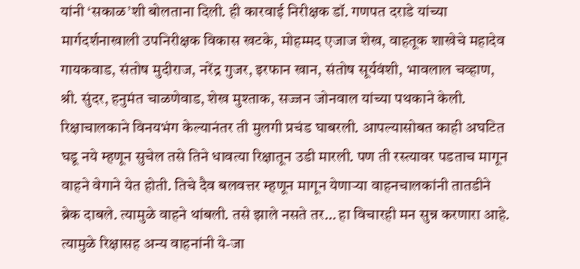यांनी ‘सकाळ’शी बोलताना दिली. ही कारवाई निरीक्षक डॉ. गणपत दराडे यांच्या मार्गदर्शनाखाली उपनिरीक्षक विकास खटके, मोहम्मद एजाज शेख, वाहतूक शाखेचे महादेव गायकवाड, संतोष मुदीराज, नरेंद्र गुजर, इरफान खान, संतोष सूर्यवंशी, भावलाल चव्हाण, श्री. सुंदर, हनुमंत चाळणेवाड, शेख मुश्ताक, सज्जन जोनवाल यांच्या पथकाने केली.
रिक्षाचालकाने विनयभंग केल्यानंतर ती मुलगी प्रचंड घाबरली. आपल्यासोबत काही अघटित घडू नये म्हणून सुचेल तसे तिने धावत्या रिक्षातून उडी मारली. पण ती रस्त्यावर पडताच मागून वाहने वेगाने येत होती. तिचे दैव बलवत्तर म्हणून मागून येणाऱ्या वाहनचालकांनी तातडीने ब्रेक दाबले. त्यामुळे वाहने थांबली. तसे झाले नसते तर… हा विचारही मन सुन्न करणारा आहे. त्यामुळे रिक्षासह अन्य वाहनांनी ये-जा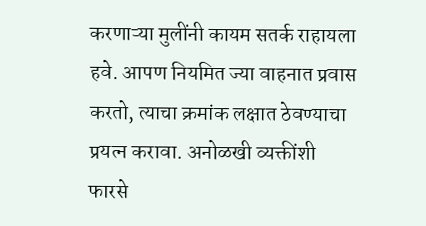करणाऱ्या मुलींनी कायम सतर्क राहायला हवे. आपण नियमित ज्या वाहनात प्रवास करतो, त्याचा क्रमांक लक्षात ठेवण्याचा प्रयत्न करावा. अनोळखी व्यक्तींशी फारसे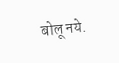बोलू नये.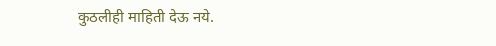कुठलीही माहिती देऊ नये.